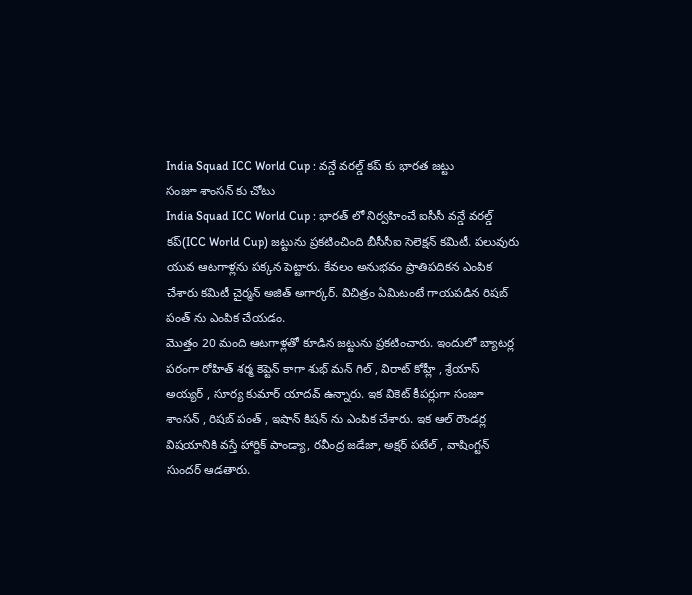India Squad ICC World Cup : వన్డే వరల్డ్ కప్ కు భారత జట్టు
సంజూ శాంసన్ కు చోటు
India Squad ICC World Cup : భారత్ లో నిర్వహించే ఐసీసీ వన్డే వరల్డ్ కప్(ICC World Cup) జట్టును ప్రకటించింది బీసీసీఐ సెలెక్షన్ కమిటీ. పలువురు యువ ఆటగాళ్లను పక్కన పెట్టారు. కేవలం అనుభవం ప్రాతిపదికన ఎంపిక చేశారు కమిటీ చైర్మన్ అజిత్ అగార్కర్. విచిత్రం ఏమిటంటే గాయపడిన రిషబ్ పంత్ ను ఎంపిక చేయడం.
మొత్తం 20 మంది ఆటగాళ్లతో కూడిన జట్టును ప్రకటించారు. ఇందులో బ్యాటర్ల పరంగా రోహిత్ శర్మ కెప్టెన్ కాగా శుభ్ మన్ గిల్ , విరాట్ కోహ్లీ , శ్రేయాస్ అయ్యర్ , సూర్య కుమార్ యాదవ్ ఉన్నారు. ఇక వికెట్ కీపర్లుగా సంజూ శాంసన్ , రిషబ్ పంత్ , ఇషాన్ కిషన్ ను ఎంపిక చేశారు. ఇక ఆల్ రౌండర్ల విషయానికి వస్తే హార్దిక్ పాండ్యా, రవీంద్ర జడేజా, అక్షర్ పటేల్ , వాషింగ్టన్ సుందర్ ఆడతారు.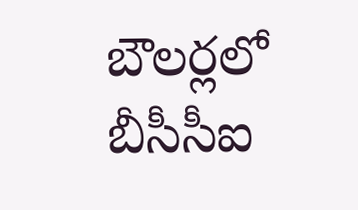బౌలర్లలో బీసీసీఐ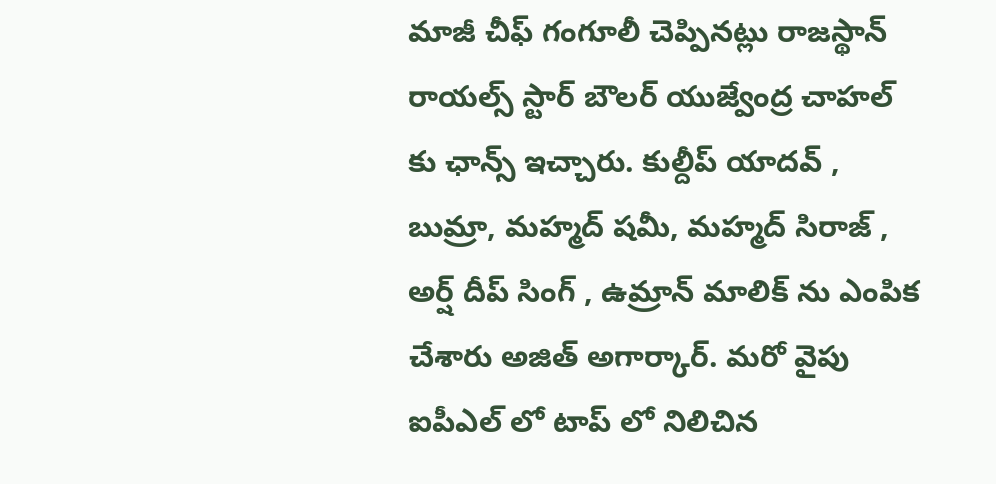మాజీ చీఫ్ గంగూలీ చెప్పినట్లు రాజస్థాన్ రాయల్స్ స్టార్ బౌలర్ యుజ్వేంద్ర చాహల్ కు ఛాన్స్ ఇచ్చారు. కుల్దీప్ యాదవ్ , బుమ్రా, మహ్మద్ షమీ, మహ్మద్ సిరాజ్ , అర్ష్ దీప్ సింగ్ , ఉమ్రాన్ మాలిక్ ను ఎంపిక చేశారు అజిత్ అగార్కార్. మరో వైపు ఐపీఎల్ లో టాప్ లో నిలిచిన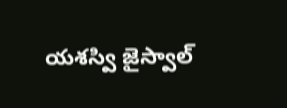యశస్వి జైస్వాల్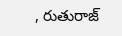, రుతురాజ్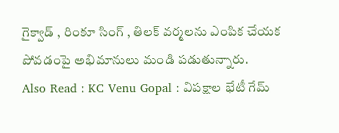గైక్వాడ్ , రింకూ సింగ్ , తిలక్ వర్మలను ఎంపిక చేయక పోవడంపై అభిమానులు మండి పడుతున్నారు.
Also Read : KC Venu Gopal : విపక్షాల భేటీ గేమ్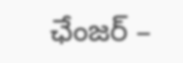ఛేంజర్ –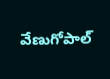వేణుగోపాల్